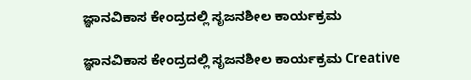ಜ್ಞಾನವಿಕಾಸ ಕೇಂದ್ರದಲ್ಲಿ ಸೃಜನಶೀಲ ಕಾರ್ಯಕ್ರಮ

ಜ್ಞಾನವಿಕಾಸ ಕೇಂದ್ರದಲ್ಲಿ ಸೃಜನಶೀಲ ಕಾರ್ಯಕ್ರಮ Creative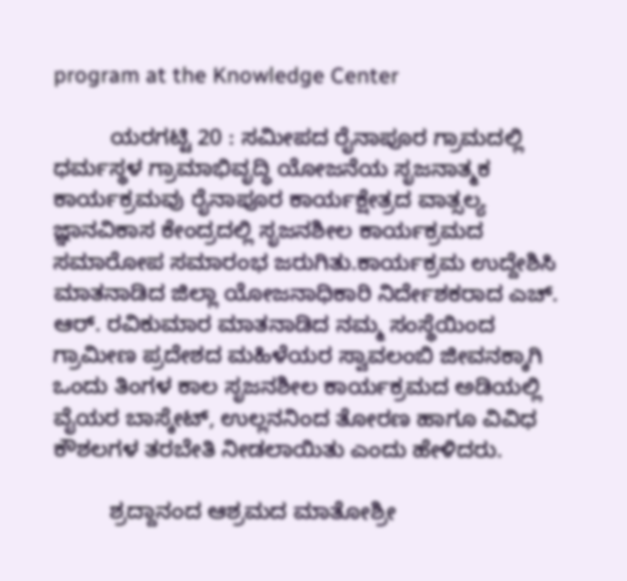program at the Knowledge Center

         ಯರಗಟ್ಟಿ 20 : ಸಮೀಪದ ರೈನಾಪೂರ ಗ್ರಾಮದಲ್ಲಿ ಧರ್ಮಸ್ಥಳ ಗ್ರಾಮಾಭಿವೃದ್ಧಿ ಯೋಜನೆಯ ಸೃಜನಾತ್ಮಕ ಕಾರ್ಯಕ್ರಮವು ರೈನಾಪೂರ ಕಾರ್ಯಕ್ಷೇತ್ರದ ವಾತ್ಸಲ್ಯ ಜ್ಞಾನವಿಕಾಸ ಕೇಂದ್ರದಲ್ಲಿ ಸೃಜನಶೀಲ ಕಾರ್ಯಕ್ರಮದ ಸಮಾರೋಪ ಸಮಾರಂಭ ಜರುಗಿತು.ಕಾರ್ಯಕ್ರಮ ಉದ್ದೇಶಿಸಿ ಮಾತನಾಡಿದ ಜಿಲ್ಲಾ ಯೋಜನಾಧಿಕಾರಿ ನಿರ್ದೇಶಕರಾದ ಎಚ್‌. ಆರ್‌. ರವಿಕುಮಾರ ಮಾತನಾಡಿದ ನಮ್ಮ ಸಂಸ್ಥೆಯಿಂದ ಗ್ರಾಮೀಣ ಪ್ರದೇಶದ ಮಹಿಳೆಯರ ಸ್ವಾವಲಂಬಿ ಜೀವನಕ್ಕಾಗಿ ಒಂದು ತಿಂಗಳ ಕಾಲ ಸೃಜನಶೀಲ ಕಾರ್ಯಕ್ರಮದ ಅಡಿಯಲ್ಲಿ ವೈಯರ ಬಾಸ್ಕೇಟ್, ಉಲ್ಲನನಿಂದ ತೋರಣ ಹಾಗೂ ವಿವಿಧ ಕೌಶಲಗಳ ತರಬೇತಿ ನೀಡಲಾಯಿತು ಎಂದು ಹೇಳಿದರು.

         ಶ್ರದ್ದಾನಂದ ಆಶ್ರಮದ ಮಾತೋಶ್ರೀ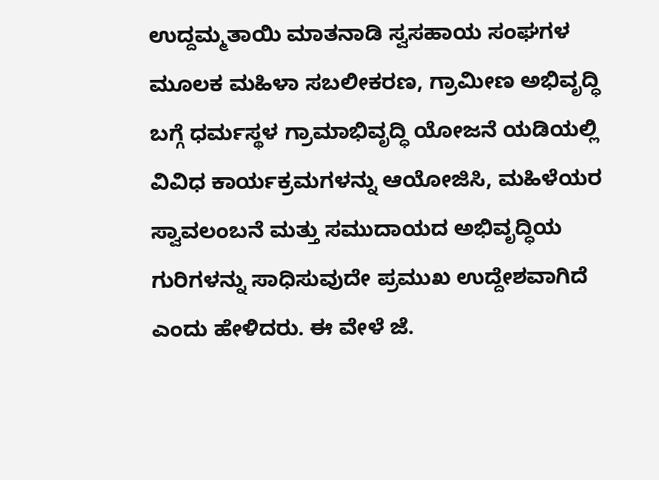ಉದ್ದಮ್ಮತಾಯಿ ಮಾತನಾಡಿ ಸ್ವಸಹಾಯ ಸಂಘಗಳ ಮೂಲಕ ಮಹಿಳಾ ಸಬಲೀಕರಣ, ಗ್ರಾಮೀಣ ಅಭಿವೃದ್ಧಿ ಬಗ್ಗೆ ಧರ್ಮಸ್ಥಳ ಗ್ರಾಮಾಭಿವೃದ್ಧಿ ಯೋಜನೆ ಯಡಿಯಲ್ಲಿ ವಿವಿಧ ಕಾರ್ಯಕ್ರಮಗಳನ್ನು ಆಯೋಜಿಸಿ, ಮಹಿಳೆಯರ ಸ್ವಾವಲಂಬನೆ ಮತ್ತು ಸಮುದಾಯದ ಅಭಿವೃದ್ಧಿಯ ಗುರಿಗಳನ್ನು ಸಾಧಿಸುವುದೇ ಪ್ರಮುಖ ಉದ್ದೇಶವಾಗಿದೆ ಎಂದು ಹೇಳಿದರು. ಈ ವೇಳೆ ಜೆ.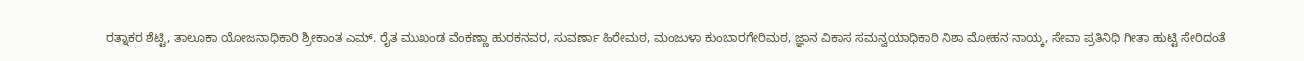ರತ್ನಾಕರ ಶೆಟ್ಟಿ, ತಾಲೂಕಾ ಯೋಜನಾಧಿಕಾರಿ ಶ್ರೀಕಾಂತ ಎಮ್‌. ರೈತ ಮುಖಂಡ ವೆಂಕಣ್ಣಾ ಹುರಕನವರ, ಸುವರ್ಣಾ ಹಿರೇಮಠ, ಮಂಜುಳಾ ಕುಂಬಾರಗೇರಿಮಠ, ಜ್ಞಾನ ವಿಕಾಸ ಸಮನ್ವಯಾಧಿಕಾರಿ ನಿಶಾ ಮೋಹನ ನಾಯ್ಕ, ಸೇವಾ ಪ್ರತಿನಿಧಿ ಗೀತಾ ಹುಟ್ಟಿ ಸೇರಿದಂತೆ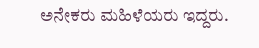ಅನೇಕರು ಮಹಿಳೆಯರು ಇದ್ದರು.